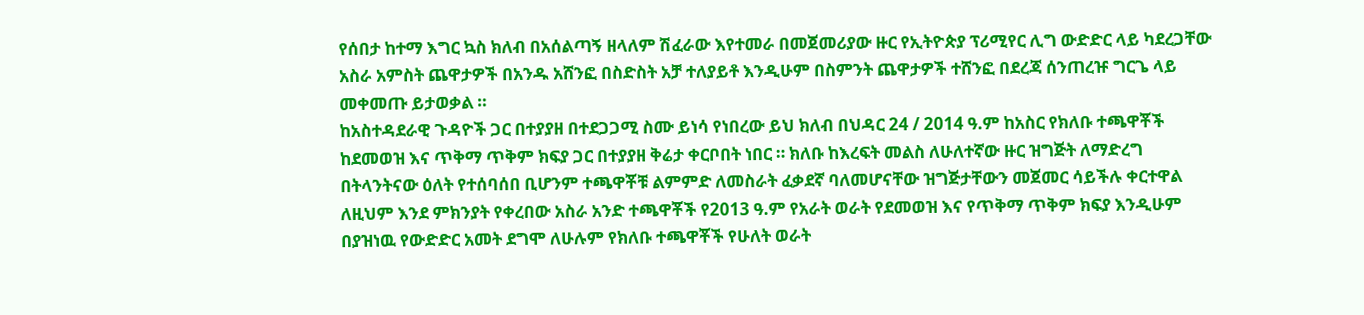የሰበታ ከተማ እግር ኳስ ክለብ በአሰልጣኝ ዘላለም ሽፈራው እየተመራ በመጀመሪያው ዙር የኢትዮጵያ ፕሪሚየር ሊግ ውድድር ላይ ካደረጋቸው አስራ አምስት ጨዋታዎች በአንዱ አሸንፎ በስድስት አቻ ተለያይቶ እንዲሁም በስምንት ጨዋታዎች ተሸንፎ በደረጃ ሰንጠረዡ ግርጌ ላይ መቀመጡ ይታወቃል ።
ከአስተዳደራዊ ጉዳዮች ጋር በተያያዘ በተደጋጋሚ ስሙ ይነሳ የነበረው ይህ ክለብ በህዳር 24 / 2014 ዓ.ም ከአስር የክለቡ ተጫዋቾች ከደመወዝ እና ጥቅማ ጥቅም ክፍያ ጋር በተያያዘ ቅሬታ ቀርቦበት ነበር ። ክለቡ ከእረፍት መልስ ለሁለተኛው ዙር ዝግጅት ለማድረግ በትላንትናው ዕለት የተሰባሰበ ቢሆንም ተጫዋቾቹ ልምምድ ለመስራት ፈቃደኛ ባለመሆናቸው ዝግጅታቸውን መጀመር ሳይችሉ ቀርተዋል ለዚህም እንደ ምክንያት የቀረበው አስራ አንድ ተጫዋቾች የ2013 ዓ.ም የአራት ወራት የደመወዝ እና የጥቅማ ጥቅም ክፍያ እንዲሁም በያዝነዉ የውድድር አመት ደግሞ ለሁሉም የክለቡ ተጫዋቾች የሁለት ወራት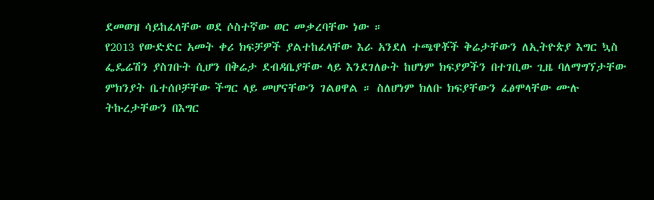ደመወዝ ሳይከፈላቸው ወደ ሶስተኛው ወር መቃረባቸው ነው ።
የ2013 የውድድር አመት ቀሪ ክፍቻዎች ያልተከፈላቸው እራ አንደለ ተጫዋቾች ቅሬታቸውን ለኢትዮጵያ እግር ኳስ ፌዴሬሽን ያስገቡት ሲሆን በቅሬታ ደብዳቤያቸው ላይ እንደገለፁት ከሆነም ክፍያዎችን በተገቢው ጊዜ ባለማግኘታቸው ምክንያት ቤተሰቦቻቸው ችግር ላይ መሆናቸውን ገልፀዋል ። ስለሆነም ክለቡ ክፍያቸውን ፈፅሞላቸው ሙሉ ትኩረታቸውን በእግር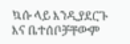ኳሱ ላይ እንዲያደርጉ እና ቤተሰቦቻቸውም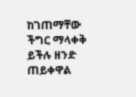ከገጠማቸው ችግር ማላቀቅ ይችሉ ዘንድ ጠይቀዋል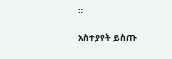።

አስተያየት ይስጡ